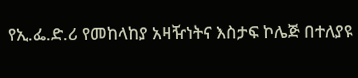የኢ.ፌ.ድ.ሪ የመከላከያ አዛዥነትና እስታፍ ኮሌጅ በተለያዩ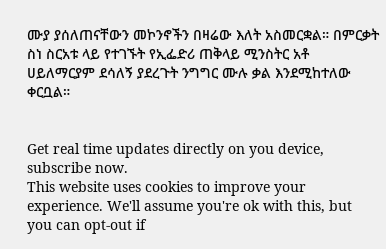ሙያ ያሰለጠናቸውን መኮንኖችን በዛሬው እለት አስመርቋል። በምርቃት ስነ ስርአቱ ላይ የተገኙት የኢፌድሪ ጠቅላይ ሚንስትር አቶ ሀይለማርያም ደሳለኝ ያደረጉት ንግግር ሙሉ ቃል እንደሚከተለው ቀርቧል።


Get real time updates directly on you device, subscribe now.
This website uses cookies to improve your experience. We'll assume you're ok with this, but you can opt-out if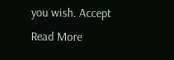you wish. Accept Read More